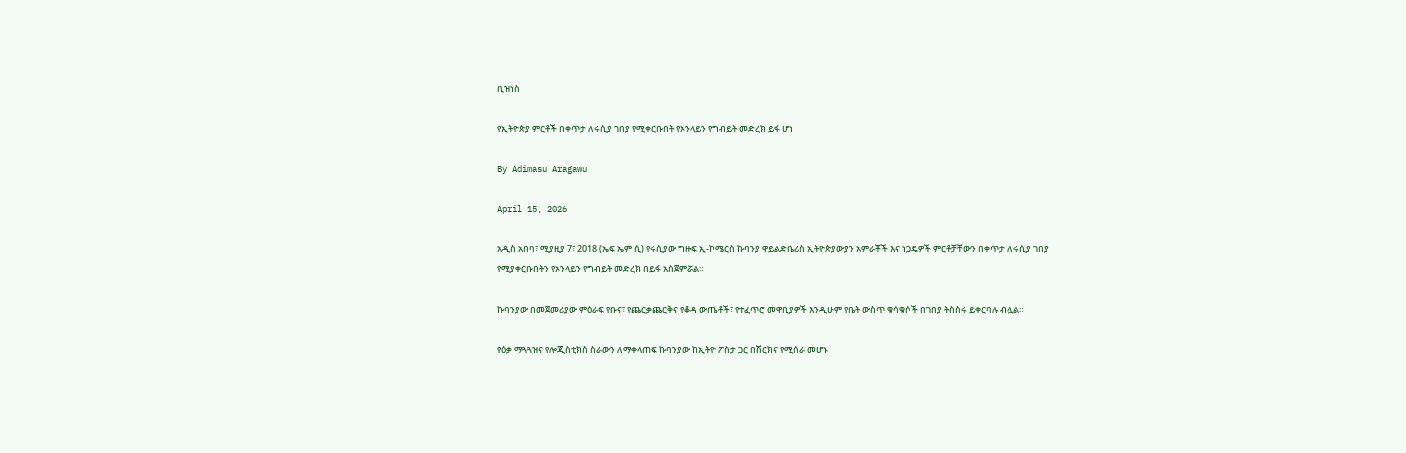ቢዝነስ

የኢትዮጵያ ምርቶች በቀጥታ ለሩሲያ ገበያ የሚቀርቡበት የኦንላይን የግብይት መድረክ ይፋ ሆነ

By Adimasu Aragawu

April 15, 2026

አዲስ አበባ፣ ሚያዚያ 7፣ 2018 (ኤፍ ኤም ሲ) የሩሲያው ግዙፍ ኢ-ኮሜርስ ኩባንያ ዋይልድቤሪስ ኢትዮጵያውያን አምራቾች እና ነጋዴዎች ምርቶቻቸውን በቀጥታ ለሩሲያ ገበያ የሚያቀርቡበትን የኦንላይን የግብይት መድረክ በይፋ አስጀምሯል።

ኩባንያው በመጀመሪያው ምዕራፍ የቡና፣ የጨርቃጨርቅና የቆዳ ውጤቶች፣ የተፈጥሮ መዋቢያዎች እንዲሁም የቤት ውስጥ ቁሳቁሶች በገበያ ትስስሩ ይቀርባሉ ብሏል።

የዕቃ ማጓጓዝና የሎጂስቲክስ ስራውን ለማቀላጠፍ ኩባንያው ከኢትዮ ፖስታ ጋር በሽርክና የሚሰራ መሆኑ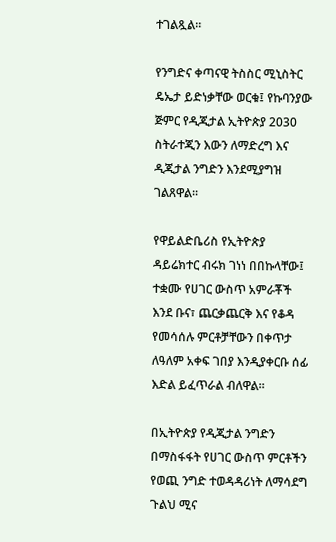ተገልጿል።

የንግድና ቀጣናዊ ትስስር ሚኒስትር ዴኤታ ይድነቃቸው ወርቁ፤ የኩባንያው ጅምር የዲጂታል ኢትዮጵያ 2030 ስትራተጂን እውን ለማድረግ እና ዲጂታል ንግድን እንደሚያግዝ ገልጸዋል።

የዋይልድቤሪስ የኢትዮጵያ ዳይሬክተር ብሩክ ገነነ በበኩላቸው፤ ተቋሙ የሀገር ውስጥ አምራቾች እንደ ቡና፣ ጨርቃጨርቅ እና የቆዳ የመሳሰሉ ምርቶቻቸውን በቀጥታ ለዓለም አቀፍ ገበያ እንዲያቀርቡ ሰፊ እድል ይፈጥራል ብለዋል።

በኢትዮጵያ የዲጂታል ንግድን በማስፋፋት የሀገር ውስጥ ምርቶችን የወጪ ንግድ ተወዳዳሪነት ለማሳደግ ጉልህ ሚና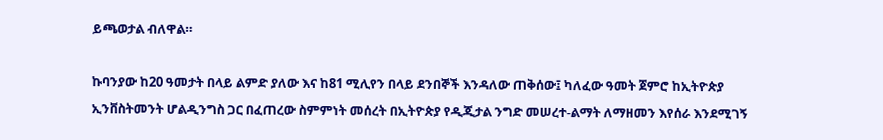ይጫወታል ብለዋል።

ኩባንያው ከ20 ዓመታት በላይ ልምድ ያለው እና ከ81 ሚሊየን በላይ ደንበኞች እንዳለው ጠቅሰው፤ ካለፈው ዓመት ጀምሮ ከኢትዮጵያ ኢንቨስትመንት ሆልዲንግስ ጋር በፈጠረው ስምምነት መሰረት በኢትዮጵያ የዲጂታል ንግድ መሠረተ-ልማት ለማዘመን እየሰራ እንደሚገኝ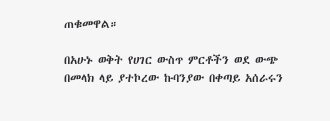ጠቁመዋል።

በአሁኑ ወቅት የሀገር ውስጥ ምርቶችን ወደ ውጭ በመላክ ላይ ያተኮረው ኩባንያው በቀጣይ አሰራሩን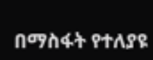በማስፋት የተለያዩ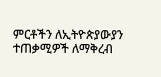ምርቶችን ለኢትዮጵያውያን ተጠቃሚዎች ለማቅረብ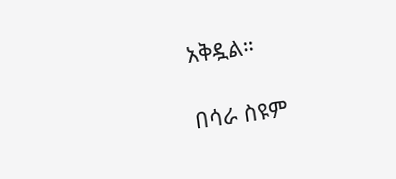አቅዷል።

በሳራ ስዩም